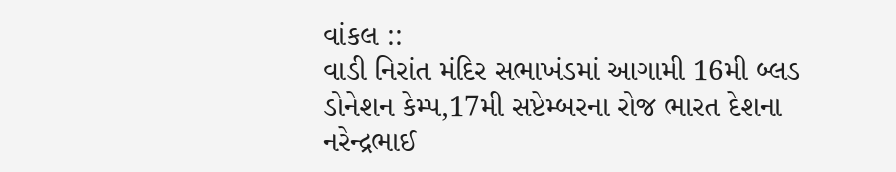વાંકલ ::
વાડી નિરાંત મંદિર સભાખંડમાં આગામી 16મી બ્લડ ડોનેશન કેમ્પ,17મી સપ્ટેમ્બરના રોજ ભારત દેશના નરેન્દ્રભાઈ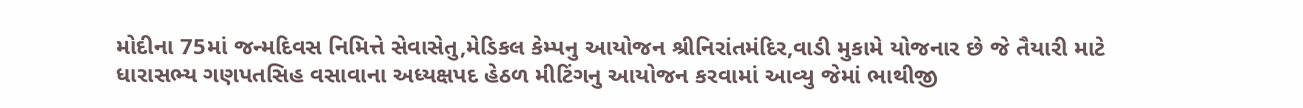મોદીના 75માં જન્મદિવસ નિમિત્તે સેવાસેતુ,મેડિકલ કેમ્પનુ આયોજન શ્રીનિરાંતમંદિર,વાડી મુકામે યોજનાર છે જે તૈયારી માટે ધારાસભ્ય ગણપતસિહ વસાવાના અધ્યક્ષપદ હેઠળ મીટિંગનુ આયોજન કરવામાં આવ્યુ જેમાં ભાથીજી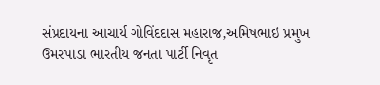સંપ્રદાયના આચાર્ય ગોવિંદદાસ મહારાજ,અમિષભાઇ પ્રમુખ ઉમરપાડા ભારતીય જનતા પાર્ટી નિવૃત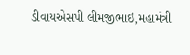ડીવાયએસપી લીમજીભાઇ,મહામંત્રી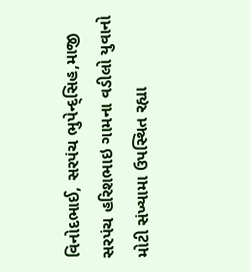વિનોદભાઈ, સરપંચ ભુપેન્દ્સિહ,માજી સરપંચ હરિશભાઇ ગામના વડીલો યુવાનો મોટી સંખ્યામા ઉપસ્થિત રહ્યા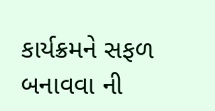કાર્યક્રમને સફળ બનાવવા ની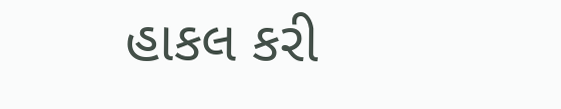હાકલ કરી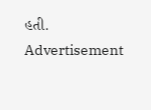હતી.
Advertisement